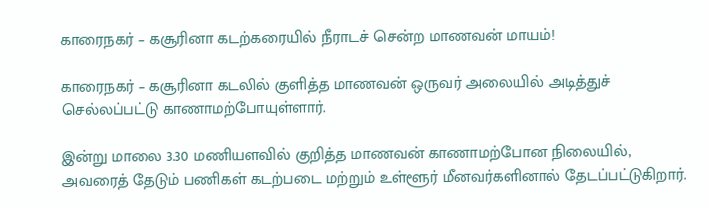காரைநகர் – கசூரினா கடற்கரையில் நீராடச் சென்ற மாணவன் மாயம்!

காரைநகர் – கசூரினா கடலில் குளித்த மாணவன் ஒருவர் அலையில் அடித்துச் செல்லப்பட்டு காணாமற்போயுள்ளார்.

இன்று மாலை 3.30 மணியளவில் குறித்த மாணவன் காணாமற்போன நிலையில், அவரைத் தேடும் பணிகள் கடற்படை மற்றும் உள்ளூர் மீனவர்களினால் தேடப்பட்டுகிறார்.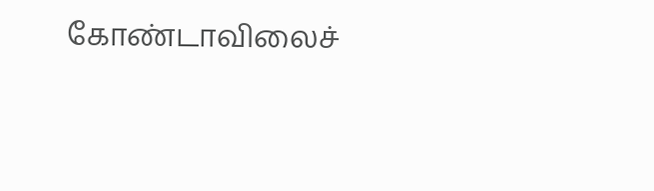கோண்டாவிலைச்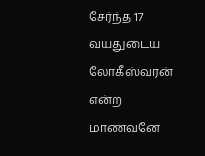சேர்ந்த 17 வயதுடைய லோகீஸ்வரன் என்ற மாணவனே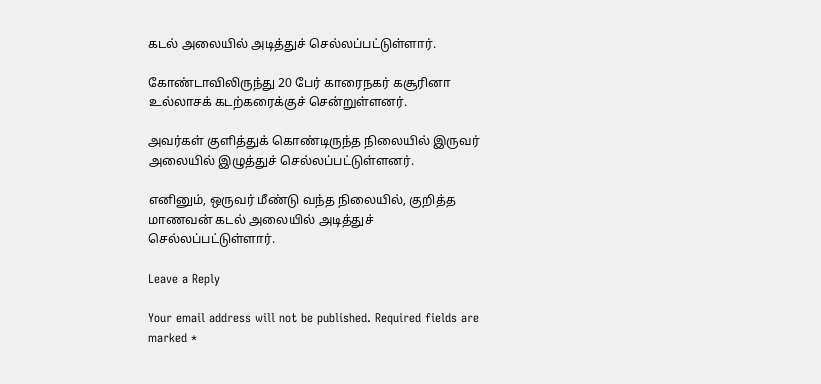கடல் அலையில் அடித்துச் செல்லப்பட்டுள்ளார்.

கோண்டாவிலிருந்து 20 பேர் காரைநகர் கசூரினா உல்லாசக் கடற்கரைக்குச் சென்றுள்ளனர்.

அவர்கள் குளித்துக் கொண்டிருந்த நிலையில் இருவர் அலையில் இழுத்துச் செல்லப்பட்டுள்ளனர்.

எனினும், ஒருவர் மீண்டு வந்த நிலையில், குறித்த மாணவன் கடல் அலையில் அடித்துச் செல்லப்பட்டுள்ளார்.

Leave a Reply

Your email address will not be published. Required fields are marked *